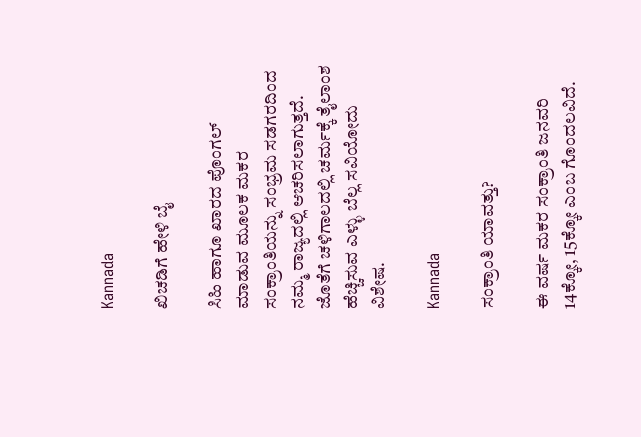Kannada

ಖಿಚಡಿಗೆ ಹೇಳಿ ಬೈ

ಸಿಹಿ ಹಾಗೂ ಖಾರದ ಪೊಂಗಲ್ ಮಾಡುವ ಮೂಲಕ ಮಕರ ಸಂಕ್ರಾಂತಿಯನ್ನು ಸಂಭ್ರಮ ಸಡಗರದಿಂದ ನಮ್ಮ ರಾಜ್ಯದಲ್ಲಿ ಆಚರಿಸಲಾಗುತ್ತದೆ. ಜೊತೆಗೆ ಚಳಿಗಾಲದಲ್ಲಿ ಚರ್ಮಕ್ಕೆ ತೈಲಾಂಶ ಹೆಚ್ಚಿಸುವ ಎಳ್ಳು ಬೆಲ್ಲ ಸವಿಯೋದು ವಿಶೇಷ.

Kannada

ಸಂಕ್ರಾಂತಿ ಯಾವತ್ತು?

ಈ ವರ್ಷ ಮಕರ ಸಂಕ್ರಾಂತಿ ಜನವರಿ 14ಕ್ಕೋ, 15ಕ್ಕೋ ಎಂಬ ಗೊಂದಲವಿದೆ.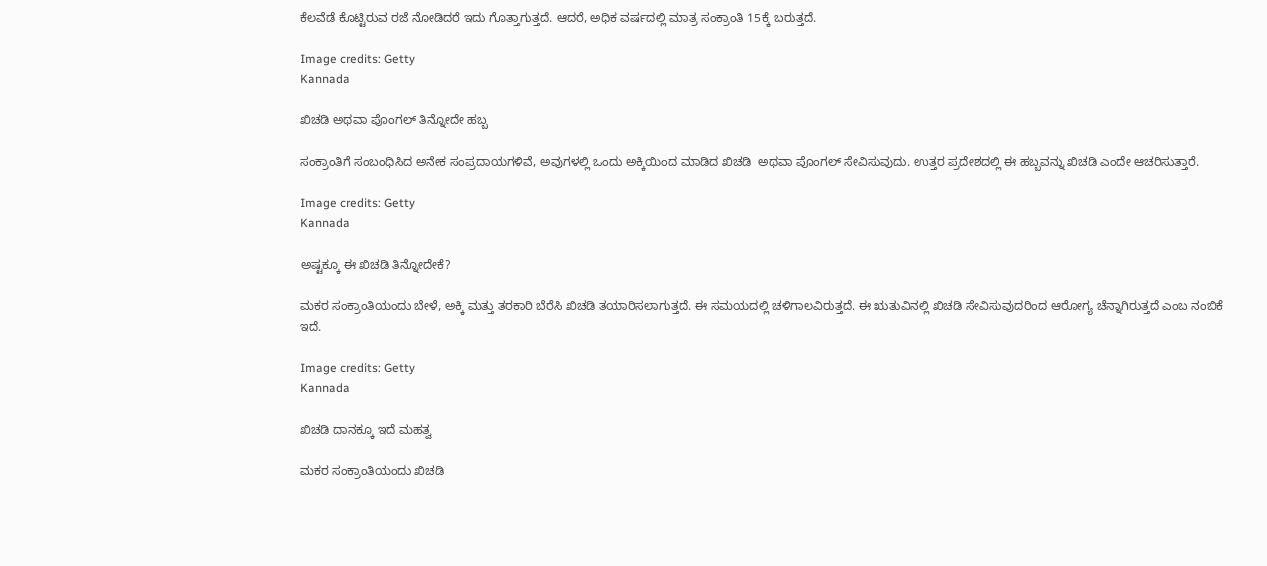ಕೆಲವೆಡೆ ಕೊಟ್ಟಿರುವ ರಜೆ ನೋಡಿದರೆ ಇದು ಗೊತ್ತಾಗುತ್ತದೆ. ಆದರೆ, ಅಧಿಕ ವರ್ಷದಲ್ಲಿ ಮಾತ್ರ ಸಂಕ್ರಾಂತಿ 15ಕ್ಕೆ ಬರುತ್ತದೆ.

Image credits: Getty
Kannada

ಖಿಚಡಿ ಅಥವಾ ಪೊಂಗಲ್ ತಿನ್ನೋದೇ ಹಬ್ಬ

ಸಂಕ್ರಾಂತಿಗೆ ಸಂಬಂಧಿಸಿದ ಅನೇಕ ಸಂಪ್ರದಾಯಗಳಿವೆ, ಅವುಗಳಲ್ಲಿ ಒಂದು ಅಕ್ಕಿಯಿಂದ ಮಾಡಿದ ಖಿಚಡಿ  ಅಥವಾ ಪೊಂಗಲ್ ಸೇವಿಸುವುದು. ಉತ್ತರ ಪ್ರದೇಶದಲ್ಲಿ ಈ ಹಬ್ಬವನ್ನು ಖಿಚಡಿ ಎಂದೇ ಆಚರಿಸುತ್ತಾರೆ.

Image credits: Getty
Kannada

ಅಷ್ಟಕ್ಕೂ ಈ ಖಿಚಡಿ ತಿನ್ನೋದೇಕೆ?

ಮಕರ ಸಂಕ್ರಾಂತಿಯಂದು ಬೇಳೆ, ಅಕ್ಕಿ ಮತ್ತು ತರಕಾರಿ ಬೆರೆಸಿ ಖಿಚಡಿ ತಯಾರಿಸಲಾಗುತ್ತದೆ. ಈ ಸಮಯದಲ್ಲಿ ಚಳಿಗಾಲವಿರುತ್ತದೆ. ಈ ಋತುವಿನಲ್ಲಿ ಖಿಚಡಿ ಸೇವಿಸುವುದರಿಂದ ಆರೋಗ್ಯ ಚೆನ್ನಾಗಿರುತ್ತದೆ ಎಂಬ ನಂಬಿಕೆ ಇದೆ.

Image credits: Getty
Kannada

ಖಿಚಡಿ ದಾನಕ್ಕೂ ಇದೆ ಮಹತ್ವ

ಮಕರ ಸಂಕ್ರಾಂತಿಯಂದು ಖಿಚಡಿ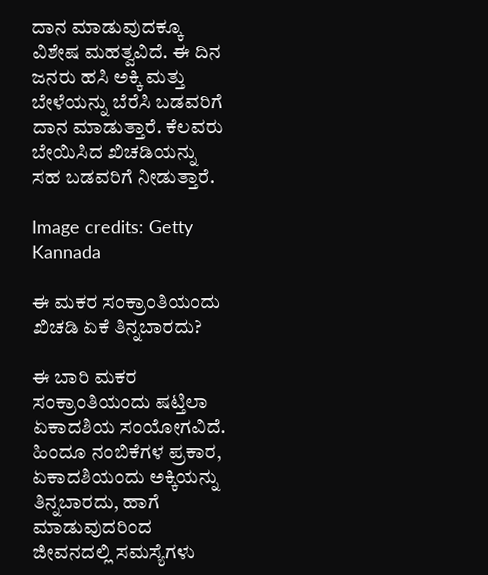ದಾನ ಮಾಡುವುದಕ್ಕೂ ವಿಶೇಷ ಮಹತ್ವವಿದೆ. ಈ ದಿನ ಜನರು ಹಸಿ ಅಕ್ಕಿ ಮತ್ತು ಬೇಳೆಯನ್ನು ಬೆರೆಸಿ ಬಡವರಿಗೆ ದಾನ ಮಾಡುತ್ತಾರೆ. ಕೆಲವರು ಬೇಯಿಸಿದ ಖಿಚಡಿಯನ್ನು ಸಹ ಬಡವರಿಗೆ ನೀಡುತ್ತಾರೆ.

Image credits: Getty
Kannada

ಈ ಮಕರ ಸಂಕ್ರಾಂತಿಯಂದು ಖಿಚಡಿ ಏಕೆ ತಿನ್ನಬಾರದು?

ಈ ಬಾರಿ ಮಕರ ಸಂಕ್ರಾಂತಿಯಂದು ಷಟ್ತಿಲಾ ಏಕಾದಶಿಯ ಸಂಯೋಗವಿದೆ. ಹಿಂದೂ ನಂಬಿಕೆಗಳ ಪ್ರಕಾರ, ಏಕಾದಶಿಯಂದು ಅಕ್ಕಿಯನ್ನು ತಿನ್ನಬಾರದು, ಹಾಗೆ ಮಾಡುವುದರಿಂದ ಜೀವನದಲ್ಲಿ ಸಮಸ್ಯೆಗಳು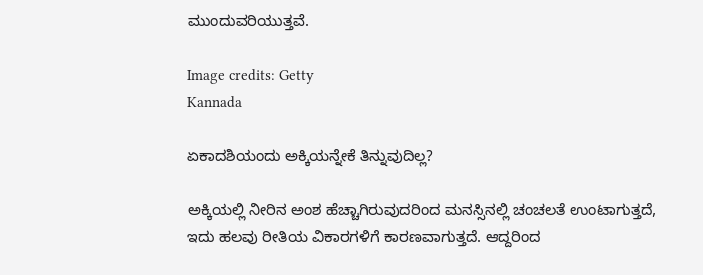ಮುಂದುವರಿಯುತ್ತವೆ.

Image credits: Getty
Kannada

ಏಕಾದಶಿಯಂದು ಅಕ್ಕಿಯನ್ನೇಕೆ ತಿನ್ನುವುದಿಲ್ಲ?

ಅಕ್ಕಿಯಲ್ಲಿ ನೀರಿನ ಅಂಶ ಹೆಚ್ಚಾಗಿರುವುದರಿಂದ ಮನಸ್ಸಿನಲ್ಲಿ ಚಂಚಲತೆ ಉಂಟಾಗುತ್ತದೆ, ಇದು ಹಲವು ರೀತಿಯ ವಿಕಾರಗಳಿಗೆ ಕಾರಣವಾಗುತ್ತದೆ. ಆದ್ದರಿಂದ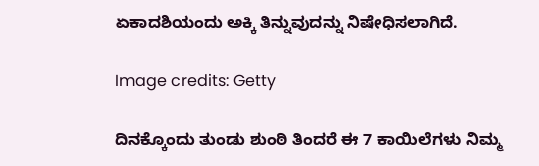ಏಕಾದಶಿಯಂದು ಅಕ್ಕಿ ತಿನ್ನುವುದನ್ನು ನಿಷೇಧಿಸಲಾಗಿದೆ.

Image credits: Getty

ದಿನಕ್ಕೊಂದು ತುಂಡು ಶುಂಠಿ ತಿಂದರೆ ಈ 7 ಕಾಯಿಲೆಗಳು ನಿಮ್ಮ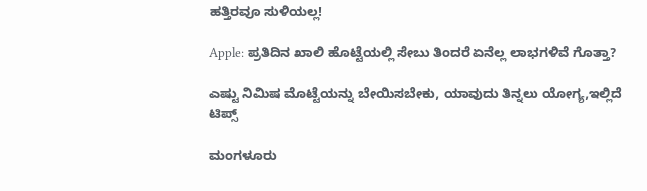ಹತ್ತಿರವೂ ಸುಳಿಯಲ್ಲ!

Apple: ಪ್ರತಿದಿನ ಖಾಲಿ ಹೊಟ್ಟೆಯಲ್ಲಿ ಸೇಬು ತಿಂದರೆ ಏನೆಲ್ಲ ಲಾಭಗಳಿವೆ ಗೊತ್ತಾ?

ಎಷ್ಟು ನಿಮಿಷ ಮೊಟ್ಟೆಯನ್ನು ಬೇಯಿಸಬೇಕು, ಯಾವುದು ತಿನ್ನಲು ಯೋಗ್ಯ,ಇಲ್ಲಿದೆ ಟಿಪ್ಸ್

ಮಂಗಳೂರು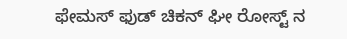ಫೇಮಸ್ ಫುಡ್ ಚಿಕನ್‌ ಘೀ ರೋಸ್ಟ್ ನ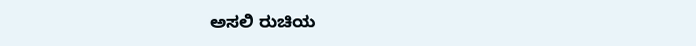ಅಸಲಿ ರುಚಿಯ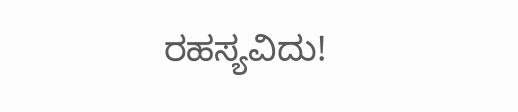ರಹಸ್ಯವಿದು!